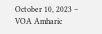October 10, 2023 – VOA Amharic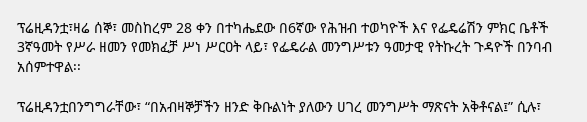ፕሬዚዳንቷ፣ዛሬ ሰኞ፣ መስከረም 28 ቀን በተካሔደው በ6ኛው የሕዝብ ተወካዮች እና የፌዴሬሽን ምክር ቤቶች 3ኛዓመት የሥራ ዘመን የመክፈቻ ሥነ ሥርዐት ላይ፣ የፌዴራል መንግሥቱን ዓመታዊ የትኩረት ጉዳዮች በንባብ አሰምተዋል፡፡

ፕሬዚዳንቷበንግግራቸው፣ “በአብዛኞቻችን ዘንድ ቅቡልነት ያለውን ሀገረ መንግሥት ማጽናት አቅቶናል፤” ሲሉ፣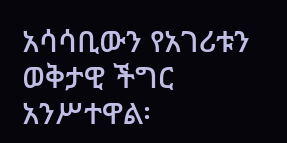አሳሳቢውን የአገሪቱን ወቅታዊ ችግር አንሥተዋል፡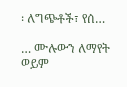፡ ለግጭቶች፣ የሰ…

… ሙሉውን ለማየት ወይም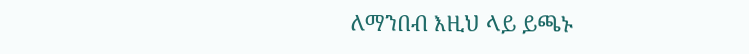ለማንበብ እዚህ ላይ ይጫኑ